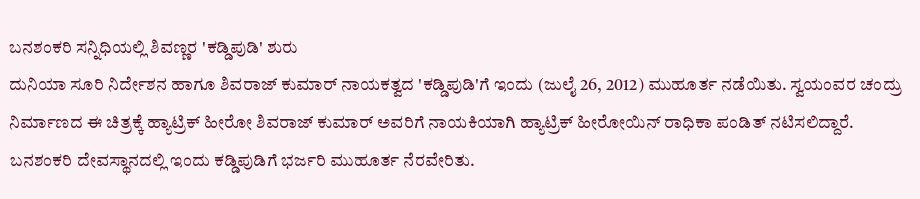ಬನಶಂಕರಿ ಸನ್ನಿಧಿಯಲ್ಲಿ ಶಿವಣ್ಣರ 'ಕಡ್ಡಿಪುಡಿ' ಶುರು
ದುನಿಯಾ ಸೂರಿ ನಿರ್ದೇಶನ ಹಾಗೂ ಶಿವರಾಜ್ ಕುಮಾರ್ ನಾಯಕತ್ವದ 'ಕಡ್ಡಿಪುಡಿ'ಗೆ ಇಂದು (ಜುಲೈ 26, 2012) ಮುಹೂರ್ತ ನಡೆಯಿತು. ಸ್ವಯಂವರ ಚಂದ್ರು ನಿರ್ಮಾಣದ ಈ ಚಿತ್ರಕ್ಕೆ ಹ್ಯಾಟ್ರಿಕ್ ಹೀರೋ ಶಿವರಾಜ್ ಕುಮಾರ್ ಅವರಿಗೆ ನಾಯಕಿಯಾಗಿ ಹ್ಯಾಟ್ರಿಕ್ ಹೀರೋಯಿನ್ ರಾಧಿಕಾ ಪಂಡಿತ್ ನಟಿಸಲಿದ್ದಾರೆ. ಬನಶಂಕರಿ ದೇವಸ್ಥಾನದಲ್ಲಿ ಇಂದು ಕಡ್ಡಿಪುಡಿಗೆ ಭರ್ಜರಿ ಮುಹೂರ್ತ ನೆರವೇರಿತು.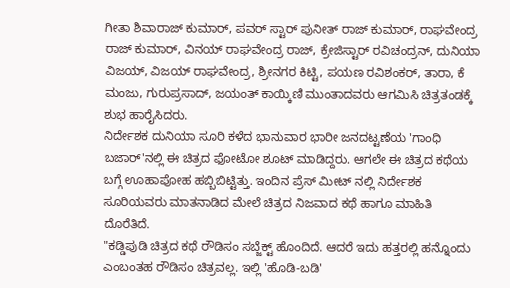ಗೀತಾ ಶಿವಾರಾಜ್ ಕುಮಾರ್, ಪವರ್ ಸ್ಟಾರ್ ಪುನೀತ್ ರಾಜ್ ಕುಮಾರ್, ರಾಘವೇಂದ್ರ ರಾಜ್ ಕುಮಾರ್, ವಿನಯ್ ರಾಘವೇಂದ್ರ ರಾಜ್, ಕ್ರೇಜಿಸ್ಟಾರ್ ರವಿಚಂದ್ರನ್, ದುನಿಯಾ ವಿಜಯ್, ವಿಜಯ್ ರಾಘವೇಂದ್ರ, ಶ್ರೀನಗರ ಕಿಟ್ಟಿ, ಪಯಣ ರವಿಶಂಕರ್, ತಾರಾ, ಕೆ ಮಂಜು, ಗುರುಪ್ರಸಾದ್, ಜಯಂತ್ ಕಾಯ್ಕಿಣಿ ಮುಂತಾದವರು ಆಗಮಿಸಿ ಚಿತ್ರತಂಡಕ್ಕೆ ಶುಭ ಹಾರೈಸಿದರು.
ನಿರ್ದೇಶಕ ದುನಿಯಾ ಸೂರಿ ಕಳೆದ ಭಾನುವಾರ ಭಾರೀ ಜನದಟ್ಟಣೆಯ 'ಗಾಂಧಿ ಬಜಾರ್'ನಲ್ಲಿ ಈ ಚಿತ್ರದ ಫೋಟೋ ಶೂಟ್ ಮಾಡಿದ್ದರು. ಆಗಲೇ ಈ ಚಿತ್ರದ ಕಥೆಯ ಬಗ್ಗೆ ಊಹಾಪೋಹ ಹಬ್ಬಿಬಿಟ್ಟಿತ್ತು. ಇಂದಿನ ಪ್ರೆಸ್ ಮೀಟ್ ನಲ್ಲಿ ನಿರ್ದೇಶಕ ಸೂರಿಯವರು ಮಾತನಾಡಿದ ಮೇಲೆ ಚಿತ್ರದ ನಿಜವಾದ ಕಥೆ ಹಾಗೂ ಮಾಹಿತಿ ದೊರೆತಿದೆ.
"ಕಡ್ಡಿಪುಡಿ ಚಿತ್ರದ ಕಥೆ ರೌಡಿಸಂ ಸಬ್ಜೆಕ್ಟ್ ಹೊಂದಿದೆ. ಆದರೆ ಇದು ಹತ್ತರಲ್ಲಿ ಹನ್ನೊಂದು ಎಂಬಂತಹ ರೌಡಿಸಂ ಚಿತ್ರವಲ್ಲ. ಇಲ್ಲಿ 'ಹೊಡಿ-ಬಡಿ'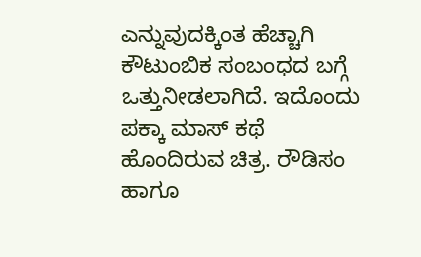ಎನ್ನುವುದಕ್ಕಿಂತ ಹೆಚ್ಚಾಗಿ ಕೌಟುಂಬಿಕ ಸಂಬಂಧದ ಬಗ್ಗೆ ಒತ್ತುನೀಡಲಾಗಿದೆ. ಇದೊಂದು ಪಕ್ಕಾ ಮಾಸ್ ಕಥೆ ಹೊಂದಿರುವ ಚಿತ್ರ. ರೌಡಿಸಂ ಹಾಗೂ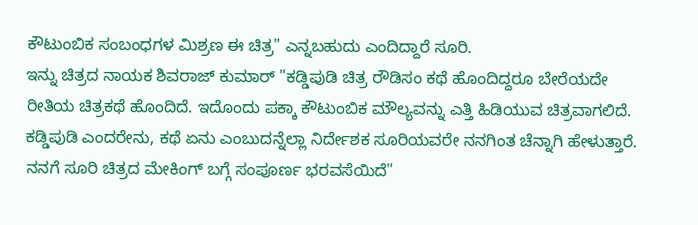ಕೌಟುಂಬಿಕ ಸಂಬಂಧಗಳ ಮಿಶ್ರಣ ಈ ಚಿತ್ರ" ಎನ್ನಬಹುದು ಎಂದಿದ್ದಾರೆ ಸೂರಿ.
ಇನ್ನು ಚಿತ್ರದ ನಾಯಕ ಶಿವರಾಜ್ ಕುಮಾರ್ "ಕಡ್ಡಿಪುಡಿ ಚಿತ್ರ ರೌಡಿಸಂ ಕಥೆ ಹೊಂದಿದ್ದರೂ ಬೇರೆಯದೇ ರೀತಿಯ ಚಿತ್ರಕಥೆ ಹೊಂದಿದೆ. ಇದೊಂದು ಪಕ್ಕಾ ಕೌಟುಂಬಿಕ ಮೌಲ್ಯವನ್ನು ಎತ್ತಿ ಹಿಡಿಯುವ ಚಿತ್ರವಾಗಲಿದೆ. ಕಡ್ಡಿಪುಡಿ ಎಂದರೇನು, ಕಥೆ ಏನು ಎಂಬುದನ್ನೆಲ್ಲಾ ನಿರ್ದೇಶಕ ಸೂರಿಯವರೇ ನನಗಿಂತ ಚೆನ್ನಾಗಿ ಹೇಳುತ್ತಾರೆ. ನನಗೆ ಸೂರಿ ಚಿತ್ರದ ಮೇಕಿಂಗ್ ಬಗ್ಗೆ ಸಂಪೂರ್ಣ ಭರವಸೆಯಿದೆ"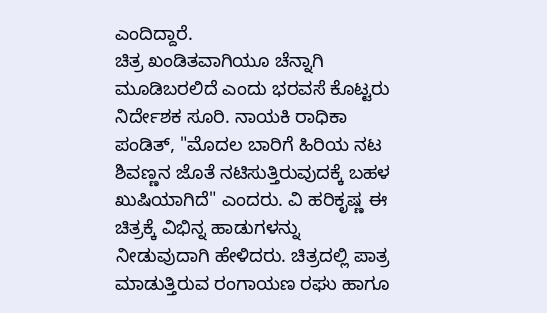ಎಂದಿದ್ದಾರೆ.
ಚಿತ್ರ ಖಂಡಿತವಾಗಿಯೂ ಚೆನ್ನಾಗಿ ಮೂಡಿಬರಲಿದೆ ಎಂದು ಭರವಸೆ ಕೊಟ್ಟರು ನಿರ್ದೇಶಕ ಸೂರಿ. ನಾಯಕಿ ರಾಧಿಕಾ ಪಂಡಿತ್, "ಮೊದಲ ಬಾರಿಗೆ ಹಿರಿಯ ನಟ ಶಿವಣ್ಣನ ಜೊತೆ ನಟಿಸುತ್ತಿರುವುದಕ್ಕೆ ಬಹಳ ಖುಷಿಯಾಗಿದೆ" ಎಂದರು. ವಿ ಹರಿಕೃಷ್ಣ ಈ ಚಿತ್ರಕ್ಕೆ ವಿಭಿನ್ನ ಹಾಡುಗಳನ್ನು ನೀಡುವುದಾಗಿ ಹೇಳಿದರು. ಚಿತ್ರದಲ್ಲಿ ಪಾತ್ರ ಮಾಡುತ್ತಿರುವ ರಂಗಾಯಣ ರಘು ಹಾಗೂ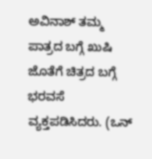ಅವಿನಾಶ್ ತಮ್ಮ ಪಾತ್ರದ ಬಗ್ಗೆ ಖುಷಿ ಜೊತೆಗೆ ಚಿತ್ರದ ಬಗ್ಗೆ ಭರವಸೆ ವ್ಯಕ್ತಪಡಿಸಿದರು. (ಒನ್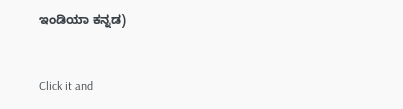ಇಂಡಿಯಾ ಕನ್ನಡ)


Click it and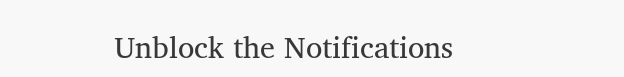Unblock the Notifications